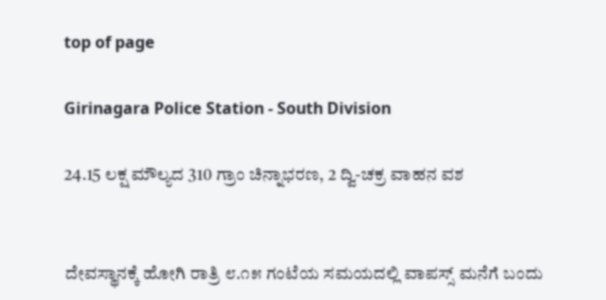top of page

Girinagara Police Station - South Division

24.15 ಲಕ್ಷ ಮೌಲ್ಯದ 310 ಗ್ರಾಂ ಚಿನ್ನಾಭರಣ, 2 ದ್ವಿ-ಚಕ್ರ ವಾಹನ ವಶ


ದೇವಸ್ಥಾನಕ್ಕೆ ಹೋಗಿ ರಾತ್ರಿ ೮.೧೫ ಗಂಟೆಯ ಸಮಯದಲ್ಲಿ ವಾಪಸ್ಸ್ ಮನೆಗೆ ಬಂದು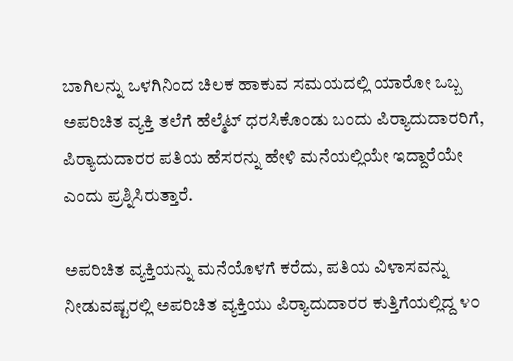ಬಾಗಿಲನ್ನು ಒಳಗಿನಿಂದ ಚಿಲಕ ಹಾಕುವ ಸಮಯದಲ್ಲಿ ಯಾರೋ ಒಬ್ಬ ಅಪರಿಚಿತ ವ್ಯಕ್ತಿ ತಲೆಗೆ ಹೆಲ್ಮೆಟ್ ಧರಸಿಕೊಂಡು ಬಂದು ಪಿರ‍್ಯಾದುದಾರರಿಗೆ, ಪಿರ‍್ಯಾದುದಾರರ ಪತಿಯ ಹೆಸರನ್ನು ಹೇಳಿ ಮನೆಯಲ್ಲಿಯೇ ಇದ್ದಾರೆಯೇ ಎಂದು ಪ್ರಶ್ನಿಸಿರುತ್ತಾರೆ.

ಅಪರಿಚಿತ ವ್ಯಕ್ತಿಯನ್ನು ಮನೆಯೊಳಗೆ ಕರೆದು, ಪತಿಯ ವಿಳಾಸವನ್ನು ನೀಡುವಷ್ಟರಲ್ಲಿ ಅಪರಿಚಿತ ವ್ಯಕ್ತಿಯು ಪಿರ‍್ಯಾದುದಾರರ ಕುತ್ತಿಗೆಯಲ್ಲಿದ್ದ ೪೦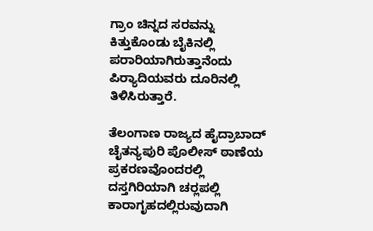ಗ್ರಾಂ ಚಿನ್ನದ ಸರವನ್ನು ಕಿತ್ತುಕೊಂಡು ಬೈಕಿನಲ್ಲಿ ಪರಾರಿಯಾಗಿರುತ್ತಾನೆಂದು ಪಿರ‍್ಯಾದಿಯವರು ದೂರಿನಲ್ಲಿ ತಿಳಿಸಿರುತ್ತಾರೆ.

ತೆಲಂಗಾಣ ರಾಜ್ಯದ ಹೈದ್ರಾಬಾದ್ ಚೈತನ್ಯಪುರಿ ಪೊಲೀಸ್ ಠಾಣೆಯ ಪ್ರಕರಣವೊಂದರಲ್ಲಿ ದಸ್ತಗಿರಿಯಾಗಿ ಚರ‍್ಲಪಲ್ಲಿ ಕಾರಾಗೃಹದಲ್ಲಿರುವುದಾಗಿ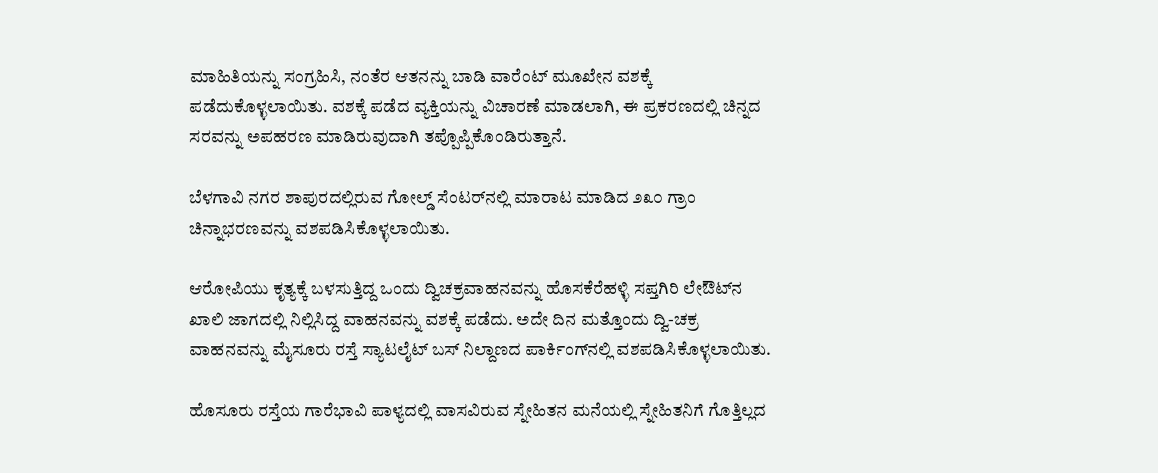ಮಾಹಿತಿಯನ್ನು ಸಂಗ್ರಹಿಸಿ, ನಂತೆರ ಆತನನ್ನು ಬಾಡಿ ವಾರೆಂಟ್ ಮೂಖೇನ ವಶಕ್ಕೆ ಪಡೆದುಕೊಳ್ಳಲಾಯಿತು. ವಶಕ್ಕೆ ಪಡೆದ ವ್ಯಕ್ತಿಯನ್ನು ವಿಚಾರಣೆ ಮಾಡಲಾಗಿ, ಈ ಪ್ರಕರಣದಲ್ಲಿ ಚಿನ್ನದ ಸರವನ್ನು ಅಪಹರಣ ಮಾಡಿರುವುದಾಗಿ ತಪ್ಪೊಪ್ಪಿಕೊಂಡಿರುತ್ತಾನೆ.

ಬೆಳಗಾವಿ ನಗರ ಶಾಪುರದಲ್ಲಿರುವ ಗೋಲ್ಡ್ ಸೆಂಟರ್‌ನಲ್ಲಿ ಮಾರಾಟ ಮಾಡಿದ ೨೩೦ ಗ್ರಾಂ ಚಿನ್ನಾಭರಣವನ್ನು ವಶಪಡಿಸಿಕೊಳ್ಳಲಾಯಿತು.

ಆರೋಪಿಯು ಕೃತ್ಯಕ್ಕೆ ಬಳಸುತ್ತಿದ್ದ ಒಂದು ದ್ವಿಚಕ್ರವಾಹನವನ್ನು ಹೊಸಕೆರೆಹಳ್ಳಿ ಸಪ್ತಗಿರಿ ಲೇಔಟ್‌ನ ಖಾಲಿ ಜಾಗದಲ್ಲಿ ನಿಲ್ಲಿಸಿದ್ದ ವಾಹನವನ್ನು ವಶಕ್ಕೆ ಪಡೆದು. ಅದೇ ದಿನ ಮತ್ತೊಂದು ದ್ವಿ-ಚಕ್ರ ವಾಹನವನ್ನು ಮೈಸೂರು ರಸ್ತೆ ಸ್ಯಾಟಲೈಟ್ ಬಸ್ ನಿಲ್ದಾಣದ ಪಾರ್ಕಿಂಗ್‌ನಲ್ಲಿ ವಶಪಡಿಸಿಕೊಳ್ಳಲಾಯಿತು.

ಹೊಸೂರು ರಸ್ತೆಯ ಗಾರೆಭಾವಿ ಪಾಳ್ಯದಲ್ಲಿ ವಾಸವಿರುವ ಸ್ನೇಹಿತನ ಮನೆಯಲ್ಲಿ ಸ್ನೇಹಿತನಿಗೆ ಗೊತ್ತಿಲ್ಲದ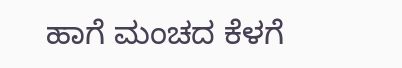ಹಾಗೆ ಮಂಚದ ಕೆಳಗೆ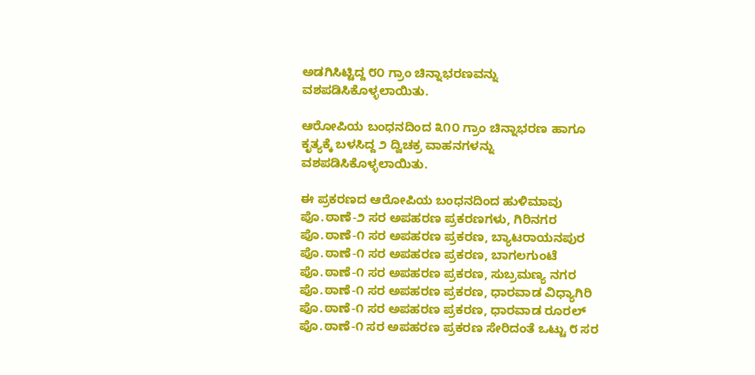ಅಡಗಿಸಿಟ್ಟಿದ್ದ ೮೦ ಗ್ರಾಂ ಚಿನ್ನಾಭರಣವನ್ನು ವಶಪಡಿಸಿಕೊಳ್ಳಲಾಯಿತು.

ಆರೋಪಿಯ ಬಂಧನದಿಂದ ೩೧೦ ಗ್ರಾಂ ಚಿನ್ನಾಭರಣ ಹಾಗೂ ಕೃತ್ಯಕ್ಕೆ ಬಳಸಿದ್ದ ೨ ದ್ವಿಚಕ್ರ ವಾಹನಗಳನ್ನು ವಶಪಡಿಸಿಕೊಳ್ಳಲಾಯಿತು.

ಈ ಪ್ರಕರಣದ ಆರೋಪಿಯ ಬಂಧನದಿಂದ ಹುಳಿಮಾವು ಪೊ.ಠಾಣೆ-೨ ಸರ ಅಪಹರಣ ಪ್ರಕರಣಗಳು, ಗಿರಿನಗರ ಪೊ.ಠಾಣೆ-೧ ಸರ ಅಪಹರಣ ಪ್ರಕರಣ, ಬ್ಯಾಟರಾಯನಪುರ ಪೊ.ಠಾಣೆ-೧ ಸರ ಅಪಹರಣ ಪ್ರಕರಣ, ಬಾಗಲಗುಂಟೆ ಪೊ.ಠಾಣೆ-೧ ಸರ ಅಪಹರಣ ಪ್ರಕರಣ, ಸುಬ್ರಮಣ್ಯ ನಗರ ಪೊ.ಠಾಣೆ-೧ ಸರ ಅಪಹರಣ ಪ್ರಕರಣ, ಧಾರವಾಡ ವಿಧ್ಯಾಗಿರಿ ಪೊ.ಠಾಣೆ-೧ ಸರ ಅಪಹರಣ ಪ್ರಕರಣ, ಧಾರವಾಡ ರೂರಲ್ ಪೊ.ಠಾಣೆ-೧ ಸರ ಅಪಹರಣ ಪ್ರಕರಣ ಸೇರಿದಂತೆ ಒಟ್ಟು ೮ ಸರ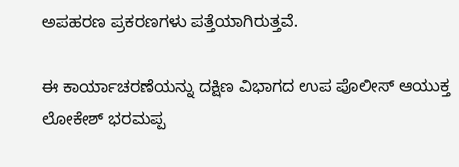ಅಪಹರಣ ಪ್ರಕರಣಗಳು ಪತ್ತೆಯಾಗಿರುತ್ತವೆ.

ಈ ಕಾರ್ಯಾಚರಣೆಯನ್ನು ದಕ್ಷಿಣ ವಿಭಾಗದ ಉಪ ಪೊಲೀಸ್ ಆಯುಕ್ತ ಲೋಕೇಶ್ ಭರಮಪ್ಪ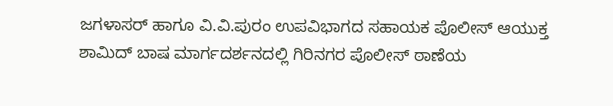ಜಗಳಾಸರ್ ಹಾಗೂ ವಿ.ವಿ.ಪುರಂ ಉಪವಿಭಾಗದ ಸಹಾಯಕ ಪೊಲೀಸ್ ಆಯುಕ್ತ ಶಾಮಿದ್ ಬಾಷ ಮಾರ್ಗದರ್ಶನದಲ್ಲಿ ಗಿರಿನಗರ ಪೊಲೀಸ್ ಠಾಣೆಯ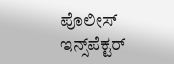ಪೊಲೀಸ್ ಇನ್ಸ್‌ಪೆಕ್ಟರ್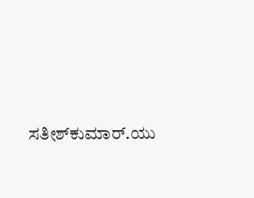ಸತೀಶ್‌ಕುಮಾರ್.ಯು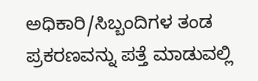ಅಧಿಕಾರಿ/ಸಿಬ್ಬಂದಿಗಳ ತಂಡ ಪ್ರಕರಣವನ್ನು ಪತ್ತೆ ಮಾಡುವಲ್ಲಿ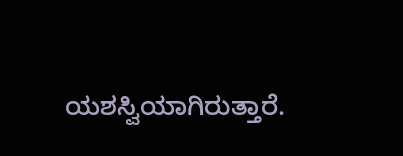ಯಶಸ್ವಿಯಾಗಿರುತ್ತಾರೆ.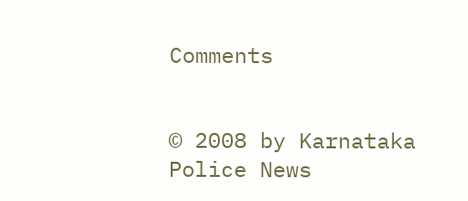Comments


© 2008 by Karnataka Police News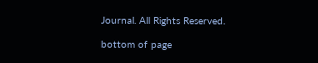Journal. All Rights Reserved.

bottom of page